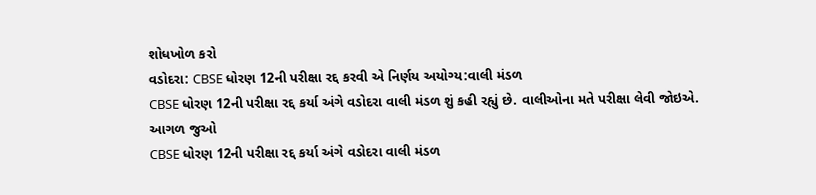શોધખોળ કરો
વડોદરા: CBSE ધોરણ 12ની પરીક્ષા રદ્દ કરવી એ નિર્ણય અયોગ્ય:વાલી મંડળ
CBSE ધોરણ 12ની પરીક્ષા રદ્દ કર્યા અંગે વડોદરા વાલી મંડળ શું કહી રહ્યું છે. વાલીઓના મતે પરીક્ષા લેવી જોઇએ.
આગળ જુઓ
CBSE ધોરણ 12ની પરીક્ષા રદ્દ કર્યા અંગે વડોદરા વાલી મંડળ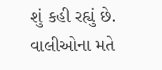શું કહી રહ્યું છે. વાલીઓના મતે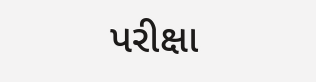પરીક્ષા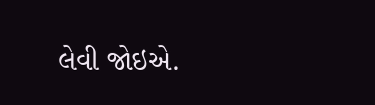લેવી જોઇએ.